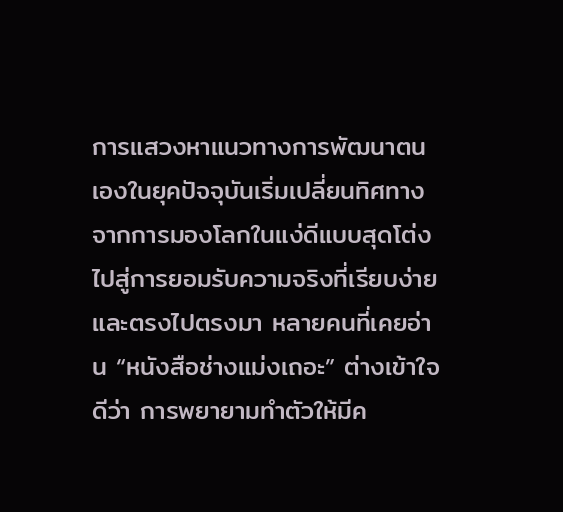การแสวงหาแนวทางการพัฒนาตนเองในยุคปัจจุบันเริ่มเปลี่ยนทิศทางจากการมองโลกในแง่ดีแบบสุดโต่ง ไปสู่การยอมรับความจริงที่เรียบง่ายและตรงไปตรงมา หลายคนที่เคยอ่าน “หนังสือช่างแม่งเถอะ” ต่างเข้าใจดีว่า การพยายามทำตัวให้มีค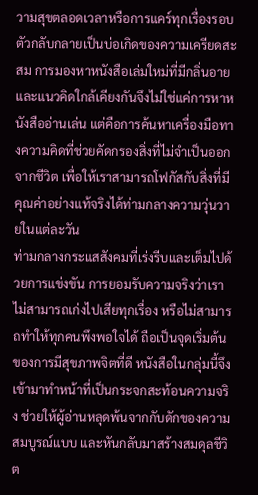วามสุขตลอดเวลาหรือการแคร์ทุกเรื่องรอบตัวกลับกลายเป็นบ่อเกิดของความเครียดสะสม การมองหาหนังสือเล่มใหม่ที่มีกลิ่นอายและแนวคิดใกล้เคียงกันจึงไม่ใช่แค่การหาหนังสืออ่านเล่น แต่คือการค้นหาเครื่องมือทางความคิดที่ช่วยคัดกรองสิ่งที่ไม่จำเป็นออกจากชีวิต เพื่อให้เราสามารถโฟกัสกับสิ่งที่มีคุณค่าอย่างแท้จริงได้ท่ามกลางความวุ่นวายในแต่ละวัน
ท่ามกลางกระแสสังคมที่เร่งรีบและเต็มไปด้วยการแข่งขัน การยอมรับความจริงว่าเราไม่สามารถเก่งไปเสียทุกเรื่อง หรือไม่สามารถทำให้ทุกคนพึงพอใจได้ ถือเป็นจุดเริ่มต้นของการมีสุขภาพจิตที่ดี หนังสือในกลุ่มนี้จึงเข้ามาทำหน้าที่เป็นกระจกสะท้อนความจริง ช่วยให้ผู้อ่านหลุดพ้นจากกับดักของความสมบูรณ์แบบ และหันกลับมาสร้างสมดุลชีวิต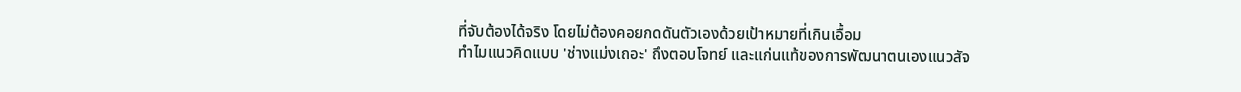ที่จับต้องได้จริง โดยไม่ต้องคอยกดดันตัวเองด้วยเป้าหมายที่เกินเอื้อม
ทำไมแนวคิดแบบ 'ช่างแม่งเถอะ' ถึงตอบโจทย์ และแก่นแท้ของการพัฒนาตนเองแนวสัจ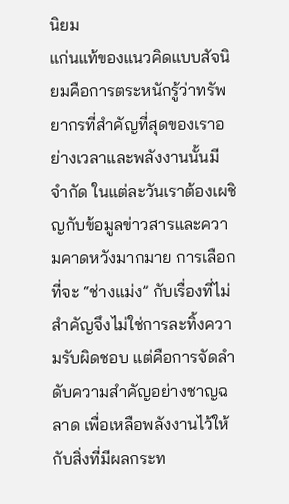นิยม
แก่นแท้ของแนวคิดแบบสัจนิยมคือการตระหนักรู้ว่าทรัพยากรที่สำคัญที่สุดของเราอย่างเวลาและพลังงานนั้นมีจำกัด ในแต่ละวันเราต้องเผชิญกับข้อมูลข่าวสารและความคาดหวังมากมาย การเลือกที่จะ “ช่างแม่ง” กับเรื่องที่ไม่สำคัญจึงไม่ใช่การละทิ้งความรับผิดชอบ แต่คือการจัดลำดับความสำคัญอย่างชาญฉลาด เพื่อเหลือพลังงานไว้ให้กับสิ่งที่มีผลกระท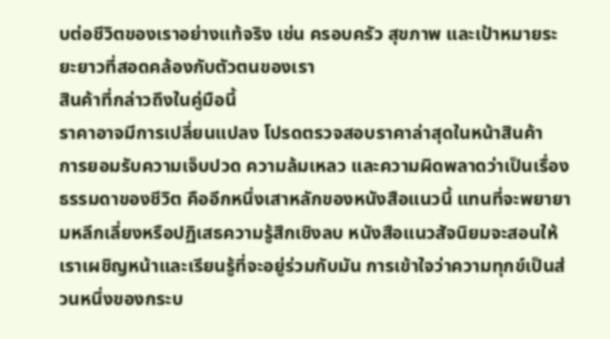บต่อชีวิตของเราอย่างแท้จริง เช่น ครอบครัว สุขภาพ และเป้าหมายระยะยาวที่สอดคล้องกับตัวตนของเรา
สินค้าที่กล่าวถึงในคู่มือนี้
ราคาอาจมีการเปลี่ยนแปลง โปรดตรวจสอบราคาล่าสุดในหน้าสินค้า
การยอมรับความเจ็บปวด ความล้มเหลว และความผิดพลาดว่าเป็นเรื่องธรรมดาของชีวิต คืออีกหนึ่งเสาหลักของหนังสือแนวนี้ แทนที่จะพยายามหลีกเลี่ยงหรือปฏิเสธความรู้สึกเชิงลบ หนังสือแนวสัจนิยมจะสอนให้เราเผชิญหน้าและเรียนรู้ที่จะอยู่ร่วมกับมัน การเข้าใจว่าความทุกข์เป็นส่วนหนึ่งของกระบ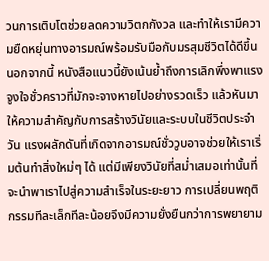วนการเติบโตช่วยลดความวิตกกังวล และทำให้เรามีความยืดหยุ่นทางอารมณ์พร้อมรับมือกับมรสุมชีวิตได้ดีขึ้น
นอกจากนี้ หนังสือแนวนี้ยังเน้นย้ำถึงการเลิกพึ่งพาแรงจูงใจชั่วคราวที่มักจะจางหายไปอย่างรวดเร็ว แล้วหันมาให้ความสำคัญกับการสร้างวินัยและระบบในชีวิตประจำวัน แรงผลักดันที่เกิดจากอารมณ์ชั่ววูบอาจช่วยให้เราเริ่มต้นทำสิ่งใหม่ๆ ได้ แต่มีเพียงวินัยที่สม่ำเสมอเท่านั้นที่จะนำพาเราไปสู่ความสำเร็จในระยะยาว การเปลี่ยนพฤติกรรมทีละเล็กทีละน้อยจึงมีความยั่งยืนกว่าการพยายาม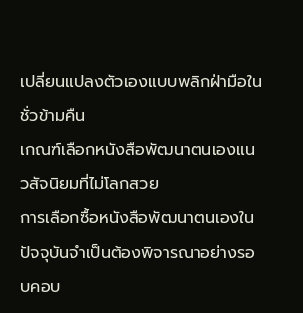เปลี่ยนแปลงตัวเองแบบพลิกฝ่ามือในชั่วข้ามคืน
เกณฑ์เลือกหนังสือพัฒนาตนเองแนวสัจนิยมที่ไม่โลกสวย
การเลือกซื้อหนังสือพัฒนาตนเองในปัจจุบันจำเป็นต้องพิจารณาอย่างรอบคอบ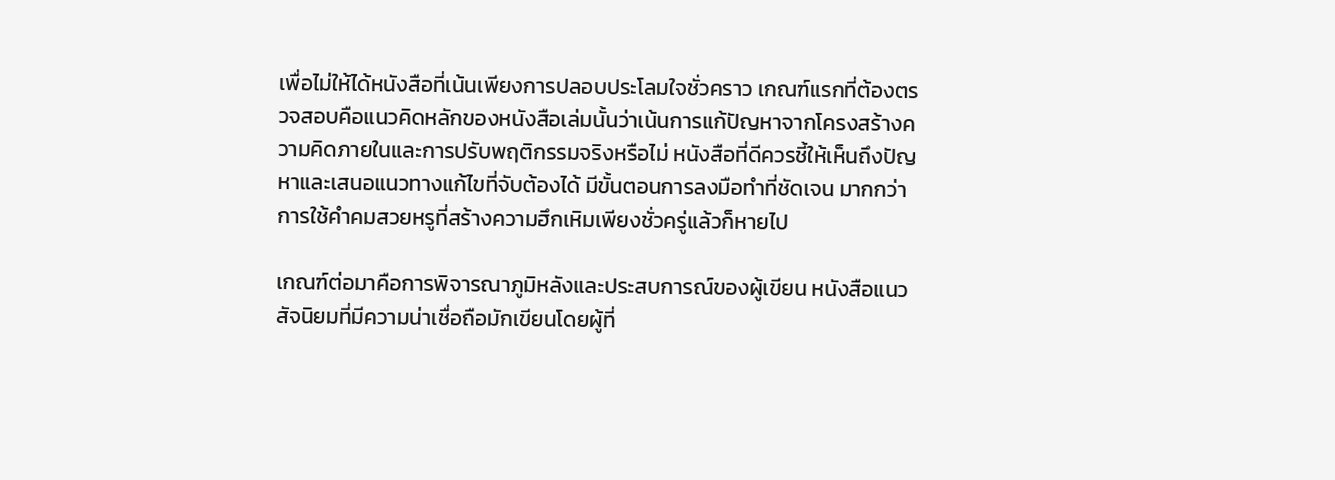เพื่อไม่ให้ได้หนังสือที่เน้นเพียงการปลอบประโลมใจชั่วคราว เกณฑ์แรกที่ต้องตรวจสอบคือแนวคิดหลักของหนังสือเล่มนั้นว่าเน้นการแก้ปัญหาจากโครงสร้างความคิดภายในและการปรับพฤติกรรมจริงหรือไม่ หนังสือที่ดีควรชี้ให้เห็นถึงปัญหาและเสนอแนวทางแก้ไขที่จับต้องได้ มีขั้นตอนการลงมือทำที่ชัดเจน มากกว่าการใช้คำคมสวยหรูที่สร้างความฮึกเหิมเพียงชั่วครู่แล้วก็หายไป

เกณฑ์ต่อมาคือการพิจารณาภูมิหลังและประสบการณ์ของผู้เขียน หนังสือแนวสัจนิยมที่มีความน่าเชื่อถือมักเขียนโดยผู้ที่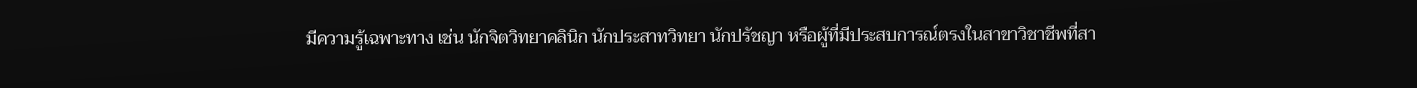มีความรู้เฉพาะทาง เช่น นักจิตวิทยาคลินิก นักประสาทวิทยา นักปรัชญา หรือผู้ที่มีประสบการณ์ตรงในสาขาวิชาชีพที่สา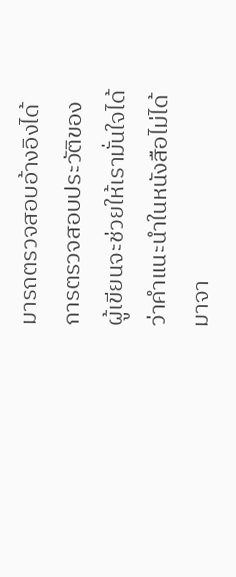มารถตรวจสอบอ้างอิงได้ การตรวจสอบประวัติของผู้เขียนจะช่วยให้เรามั่นใจได้ว่าคำแนะนำในหนังสือไม่ได้มาจา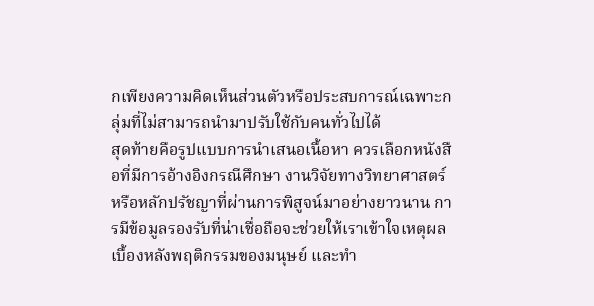กเพียงความคิดเห็นส่วนตัวหรือประสบการณ์เฉพาะกลุ่มที่ไม่สามารถนำมาปรับใช้กับคนทั่วไปได้
สุดท้ายคือรูปแบบการนำเสนอเนื้อหา ควรเลือกหนังสือที่มีการอ้างอิงกรณีศึกษา งานวิจัยทางวิทยาศาสตร์ หรือหลักปรัชญาที่ผ่านการพิสูจน์มาอย่างยาวนาน การมีข้อมูลรองรับที่น่าเชื่อถือจะช่วยให้เราเข้าใจเหตุผลเบื้องหลังพฤติกรรมของมนุษย์ และทำ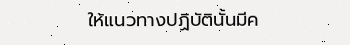ให้แนวทางปฏิบัตินั้นมีค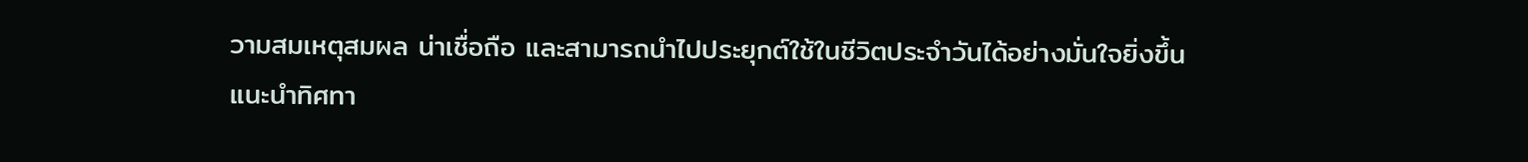วามสมเหตุสมผล น่าเชื่อถือ และสามารถนำไปประยุกต์ใช้ในชีวิตประจำวันได้อย่างมั่นใจยิ่งขึ้น
แนะนำทิศทา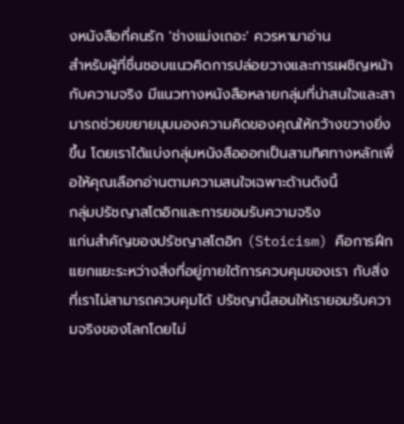งหนังสือที่คนรัก 'ช่างแม่งเถอะ' ควรหามาอ่าน
สำหรับผู้ที่ชื่นชอบแนวคิดการปล่อยวางและการเผชิญหน้ากับความจริง มีแนวทางหนังสือหลายกลุ่มที่น่าสนใจและสามารถช่วยขยายมุมมองความคิดของคุณให้กว้างขวางยิ่งขึ้น โดยเราได้แบ่งกลุ่มหนังสือออกเป็นสามทิศทางหลักเพื่อให้คุณเลือกอ่านตามความสนใจเฉพาะด้านดังนี้
กลุ่มปรัชญาสโตอิกและการยอมรับความจริง
แก่นสำคัญของปรัชญาสโตอิก (Stoicism) คือการฝึกแยกแยะระหว่างสิ่งที่อยู่ภายใต้การควบคุมของเรา กับสิ่งที่เราไม่สามารถควบคุมได้ ปรัชญานี้สอนให้เรายอมรับความจริงของโลกโดยไม่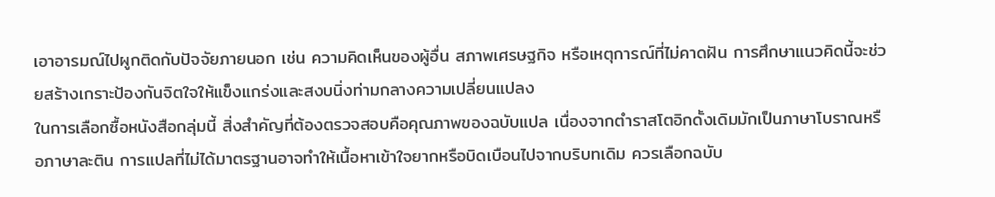เอาอารมณ์ไปผูกติดกับปัจจัยภายนอก เช่น ความคิดเห็นของผู้อื่น สภาพเศรษฐกิจ หรือเหตุการณ์ที่ไม่คาดฝัน การศึกษาแนวคิดนี้จะช่วยสร้างเกราะป้องกันจิตใจให้แข็งแกร่งและสงบนิ่งท่ามกลางความเปลี่ยนแปลง
ในการเลือกซื้อหนังสือกลุ่มนี้ สิ่งสำคัญที่ต้องตรวจสอบคือคุณภาพของฉบับแปล เนื่องจากตำราสโตอิกดั้งเดิมมักเป็นภาษาโบราณหรือภาษาละติน การแปลที่ไม่ได้มาตรฐานอาจทำให้เนื้อหาเข้าใจยากหรือบิดเบือนไปจากบริบทเดิม ควรเลือกฉบับ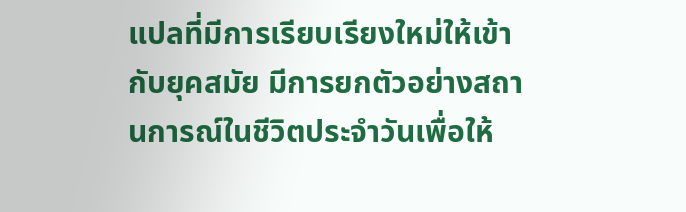แปลที่มีการเรียบเรียงใหม่ให้เข้ากับยุคสมัย มีการยกตัวอย่างสถานการณ์ในชีวิตประจำวันเพื่อให้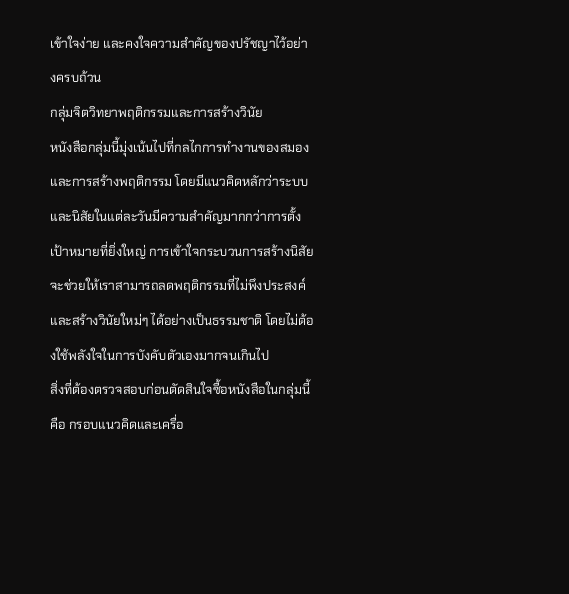เข้าใจง่าย และคงใจความสำคัญของปรัชญาไว้อย่างครบถ้วน
กลุ่มจิตวิทยาพฤติกรรมและการสร้างวินัย
หนังสือกลุ่มนี้มุ่งเน้นไปที่กลไกการทำงานของสมองและการสร้างพฤติกรรม โดยมีแนวคิดหลักว่าระบบและนิสัยในแต่ละวันมีความสำคัญมากกว่าการตั้งเป้าหมายที่ยิ่งใหญ่ การเข้าใจกระบวนการสร้างนิสัยจะช่วยให้เราสามารถลดพฤติกรรมที่ไม่พึงประสงค์และสร้างวินัยใหม่ๆ ได้อย่างเป็นธรรมชาติ โดยไม่ต้องใช้พลังใจในการบังคับตัวเองมากจนเกินไป
สิ่งที่ต้องตรวจสอบก่อนตัดสินใจซื้อหนังสือในกลุ่มนี้คือ กรอบแนวคิดและเครื่อ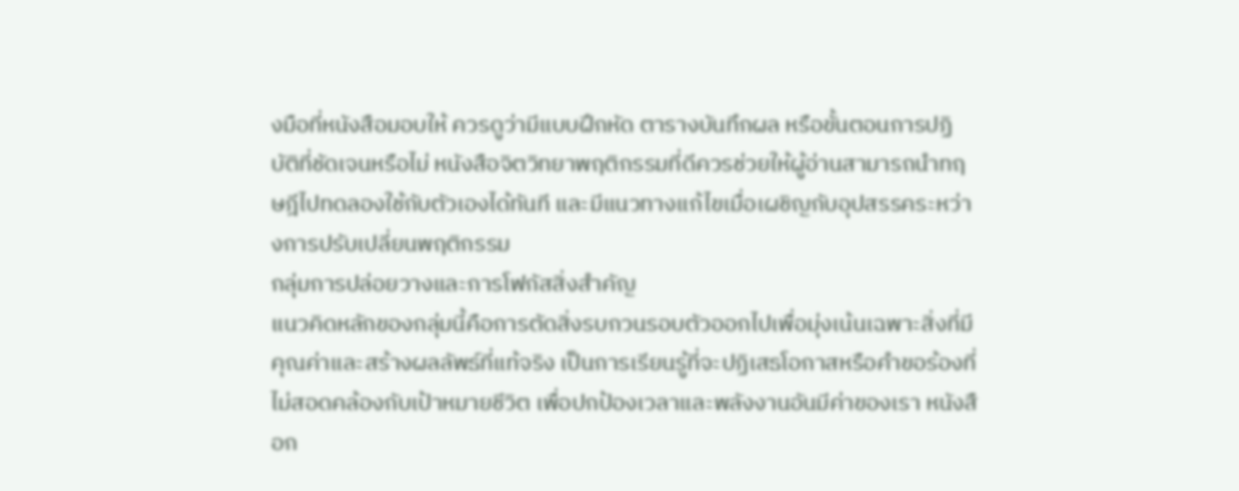งมือที่หนังสือมอบให้ ควรดูว่ามีแบบฝึกหัด ตารางบันทึกผล หรือขั้นตอนการปฏิบัติที่ชัดเจนหรือไม่ หนังสือจิตวิทยาพฤติกรรมที่ดีควรช่วยให้ผู้อ่านสามารถนำทฤษฎีไปทดลองใช้กับตัวเองได้ทันที และมีแนวทางแก้ไขเมื่อเผชิญกับอุปสรรคระหว่างการปรับเปลี่ยนพฤติกรรม
กลุ่มการปล่อยวางและการโฟกัสสิ่งสำคัญ
แนวคิดหลักของกลุ่มนี้คือการตัดสิ่งรบกวนรอบตัวออกไปเพื่อมุ่งเน้นเฉพาะสิ่งที่มีคุณค่าและสร้างผลลัพธ์ที่แท้จริง เป็นการเรียนรู้ที่จะปฏิเสธโอกาสหรือคำขอร้องที่ไม่สอดคล้องกับเป้าหมายชีวิต เพื่อปกป้องเวลาและพลังงานอันมีค่าของเรา หนังสือก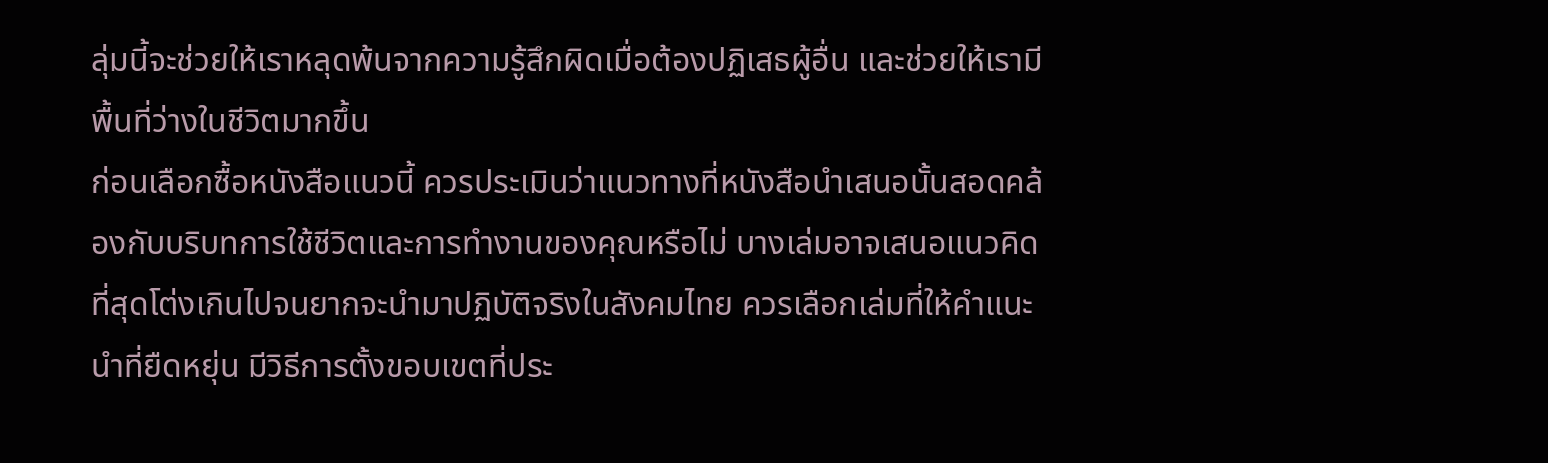ลุ่มนี้จะช่วยให้เราหลุดพ้นจากความรู้สึกผิดเมื่อต้องปฏิเสธผู้อื่น และช่วยให้เรามีพื้นที่ว่างในชีวิตมากขึ้น
ก่อนเลือกซื้อหนังสือแนวนี้ ควรประเมินว่าแนวทางที่หนังสือนำเสนอนั้นสอดคล้องกับบริบทการใช้ชีวิตและการทำงานของคุณหรือไม่ บางเล่มอาจเสนอแนวคิดที่สุดโต่งเกินไปจนยากจะนำมาปฏิบัติจริงในสังคมไทย ควรเลือกเล่มที่ให้คำแนะนำที่ยืดหยุ่น มีวิธีการตั้งขอบเขตที่ประ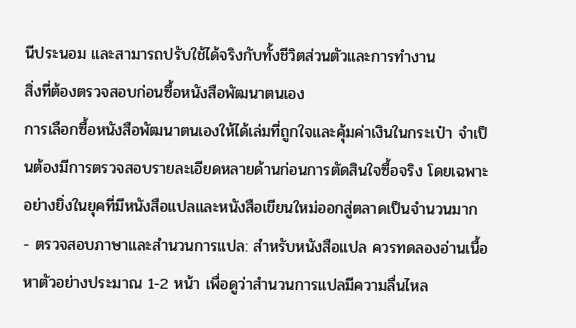นีประนอม และสามารถปรับใช้ได้จริงกับทั้งชีวิตส่วนตัวและการทำงาน
สิ่งที่ต้องตรวจสอบก่อนซื้อหนังสือพัฒนาตนเอง
การเลือกซื้อหนังสือพัฒนาตนเองให้ได้เล่มที่ถูกใจและคุ้มค่าเงินในกระเป๋า จำเป็นต้องมีการตรวจสอบรายละเอียดหลายด้านก่อนการตัดสินใจซื้อจริง โดยเฉพาะอย่างยิ่งในยุคที่มีหนังสือแปลและหนังสือเขียนใหม่ออกสู่ตลาดเป็นจำนวนมาก
- ตรวจสอบภาษาและสำนวนการแปล: สำหรับหนังสือแปล ควรทดลองอ่านเนื้อหาตัวอย่างประมาณ 1-2 หน้า เพื่อดูว่าสำนวนการแปลมีความลื่นไหล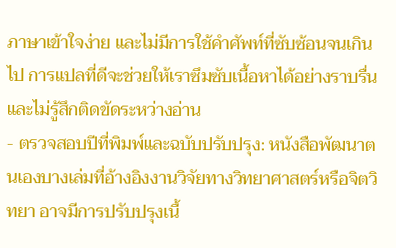ภาษาเข้าใจง่าย และไม่มีการใช้คำศัพท์ที่ซับซ้อนจนเกินไป การแปลที่ดีจะช่วยให้เราซึมซับเนื้อหาได้อย่างราบรื่นและไม่รู้สึกติดขัดระหว่างอ่าน
- ตรวจสอบปีที่พิมพ์และฉบับปรับปรุง: หนังสือพัฒนาตนเองบางเล่มที่อ้างอิงงานวิจัยทางวิทยาศาสตร์หรือจิตวิทยา อาจมีการปรับปรุงเนื้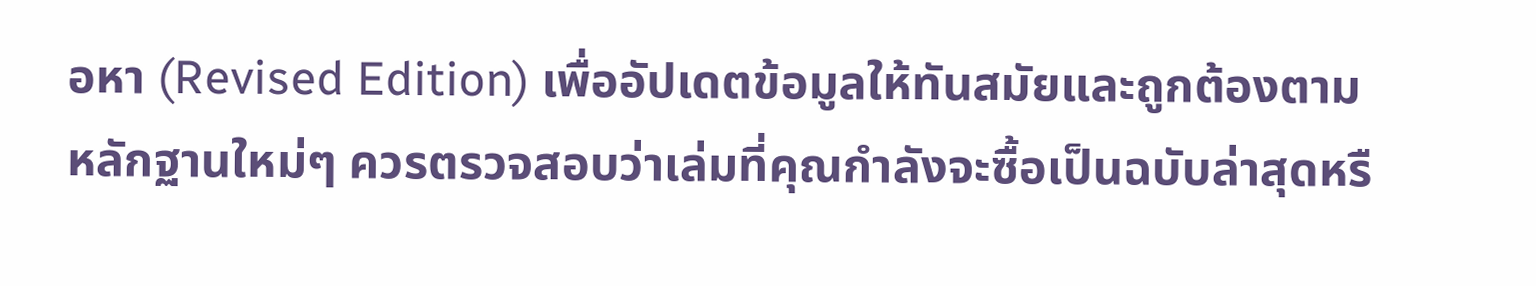อหา (Revised Edition) เพื่ออัปเดตข้อมูลให้ทันสมัยและถูกต้องตามหลักฐานใหม่ๆ ควรตรวจสอบว่าเล่มที่คุณกำลังจะซื้อเป็นฉบับล่าสุดหรื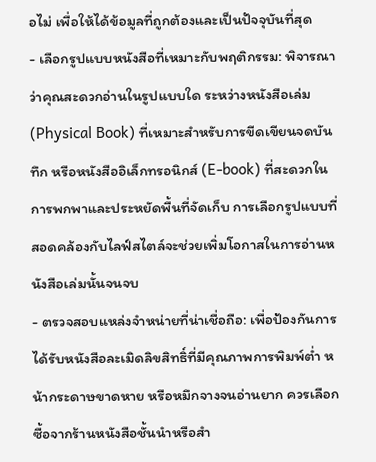อไม่ เพื่อให้ได้ข้อมูลที่ถูกต้องและเป็นปัจจุบันที่สุด
- เลือกรูปแบบหนังสือที่เหมาะกับพฤติกรรม: พิจารณาว่าคุณสะดวกอ่านในรูปแบบใด ระหว่างหนังสือเล่ม (Physical Book) ที่เหมาะสำหรับการขีดเขียนจดบันทึก หรือหนังสืออิเล็กทรอนิกส์ (E-book) ที่สะดวกในการพกพาและประหยัดพื้นที่จัดเก็บ การเลือกรูปแบบที่สอดคล้องกับไลฟ์สไตล์จะช่วยเพิ่มโอกาสในการอ่านหนังสือเล่มนั้นจนจบ
- ตรวจสอบแหล่งจำหน่ายที่น่าเชื่อถือ: เพื่อป้องกันการได้รับหนังสือละเมิดลิขสิทธิ์ที่มีคุณภาพการพิมพ์ต่ำ หน้ากระดาษขาดหาย หรือหมึกจางจนอ่านยาก ควรเลือกซื้อจากร้านหนังสือชั้นนำหรือสำ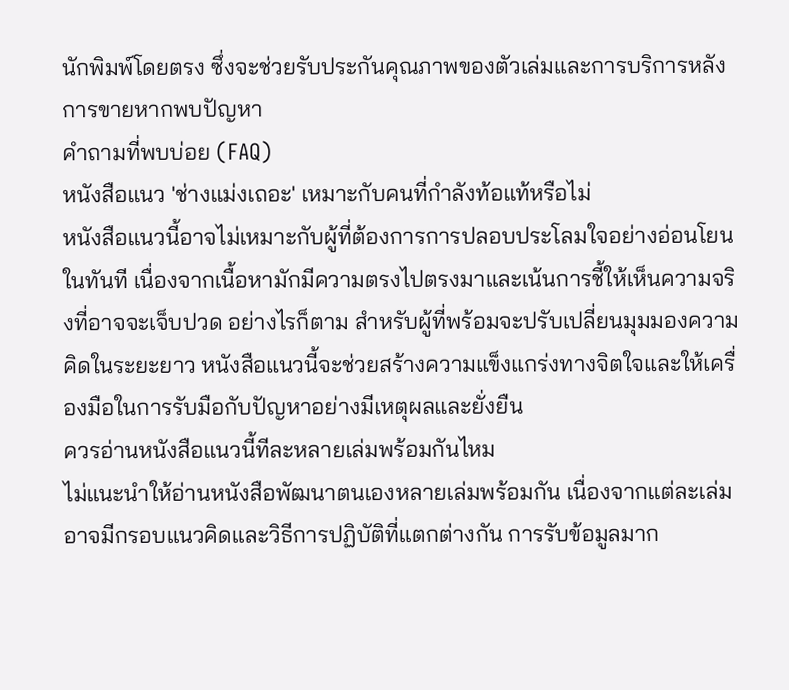นักพิมพ์โดยตรง ซึ่งจะช่วยรับประกันคุณภาพของตัวเล่มและการบริการหลังการขายหากพบปัญหา
คำถามที่พบบ่อย (FAQ)
หนังสือแนว 'ช่างแม่งเถอะ' เหมาะกับคนที่กำลังท้อแท้หรือไม่
หนังสือแนวนี้อาจไม่เหมาะกับผู้ที่ต้องการการปลอบประโลมใจอย่างอ่อนโยนในทันที เนื่องจากเนื้อหามักมีความตรงไปตรงมาและเน้นการชี้ให้เห็นความจริงที่อาจจะเจ็บปวด อย่างไรก็ตาม สำหรับผู้ที่พร้อมจะปรับเปลี่ยนมุมมองความคิดในระยะยาว หนังสือแนวนี้จะช่วยสร้างความแข็งแกร่งทางจิตใจและให้เครื่องมือในการรับมือกับปัญหาอย่างมีเหตุผลและยั่งยืน
ควรอ่านหนังสือแนวนี้ทีละหลายเล่มพร้อมกันไหม
ไม่แนะนำให้อ่านหนังสือพัฒนาตนเองหลายเล่มพร้อมกัน เนื่องจากแต่ละเล่มอาจมีกรอบแนวคิดและวิธีการปฏิบัติที่แตกต่างกัน การรับข้อมูลมาก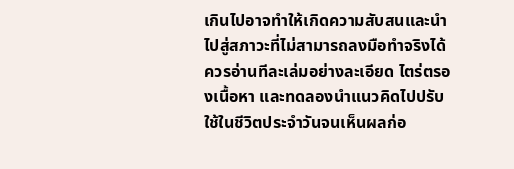เกินไปอาจทำให้เกิดความสับสนและนำไปสู่สภาวะที่ไม่สามารถลงมือทำจริงได้ ควรอ่านทีละเล่มอย่างละเอียด ไตร่ตรองเนื้อหา และทดลองนำแนวคิดไปปรับใช้ในชีวิตประจำวันจนเห็นผลก่อ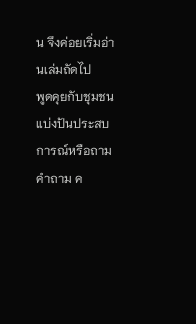น จึงค่อยเริ่มอ่านเล่มถัดไป
พูดคุยกับชุมชน
แบ่งปันประสบการณ์หรือถามคำถาม ค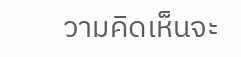วามคิดเห็นจะ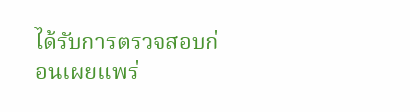ได้รับการตรวจสอบก่อนเผยแพร่